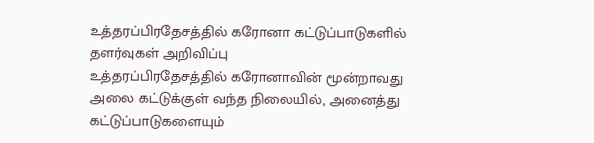உத்தரப்பிரதேசத்தில் கரோனா கட்டுப்பாடுகளில் தளர்வுகள் அறிவிப்பு
உத்தரப்பிரதேசத்தில் கரோனாவின் மூன்றாவது அலை கட்டுக்குள் வந்த நிலையில், அனைத்து கட்டுப்பாடுகளையும்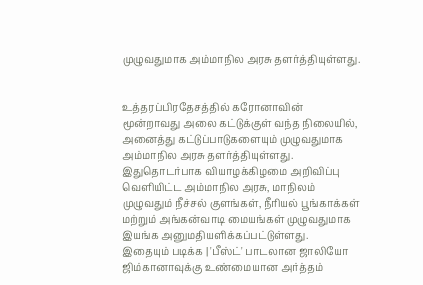முழுவதுமாக அம்மாநில அரசு தளர்த்தியுள்ளது.


உத்தரப்பிரதேசத்தில் கரோனாவின் மூன்றாவது அலை கட்டுக்குள் வந்த நிலையில், அனைத்து கட்டுப்பாடுகளையும் முழுவதுமாக அம்மாநில அரசு தளர்த்தியுள்ளது.
இதுதொடர்பாக வியாழக்கிழமை அறிவிப்பு வெளியிட்ட அம்மாநில அரசு, மாநிலம் முழுவதும் நீச்சல் குளங்கள், நீரியல் பூங்காக்கள் மற்றும் அங்கன்வாடி மையங்கள் முழுவதுமாக இயங்க அனுமதியளிக்கப்பட்டுள்ளது.
இதையும் படிக்க | 'பீஸ்ட்' பாடலான ஜாலியோ ஜிம்கானாவுக்கு உண்மையான அர்த்தம்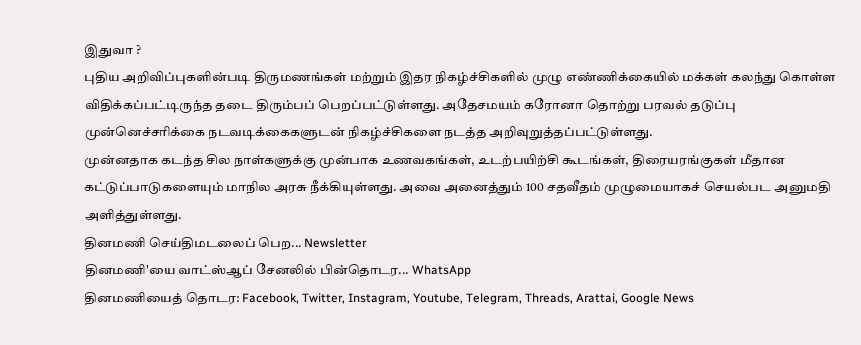இதுவா ?
புதிய அறிவிப்புகளின்படி திருமணங்கள் மற்றும் இதர நிகழ்ச்சிகளில் முழு எண்ணிக்கையில் மக்கள் கலந்து கொள்ள விதிக்கப்பட்டிருந்த தடை திரும்பப் பெறப்பட்டுள்ளது. அதேசமயம் கரோனா தொற்று பரவல் தடுப்பு முன்னெச்சரிக்கை நடவடிக்கைகளுடன் நிகழ்ச்சிகளை நடத்த அறிவுறுத்தப்பட்டுள்ளது.
முன்னதாக கடந்த சில நாள்களுக்கு முன்பாக உணவகங்கள், உடற்பயிற்சி கூடங்கள், திரையரங்குகள் மீதான கட்டுப்பாடுகளையும் மாநில அரசு நீக்கியுள்ளது. அவை அனைத்தும் 100 சதவீதம் முழுமையாகச் செயல்பட அனுமதி அளித்துள்ளது.
தினமணி செய்திமடலைப் பெற... Newsletter
தினமணி'யை வாட்ஸ்ஆப் சேனலில் பின்தொடர... WhatsApp
தினமணியைத் தொடர: Facebook, Twitter, Instagram, Youtube, Telegram, Threads, Arattai, Google News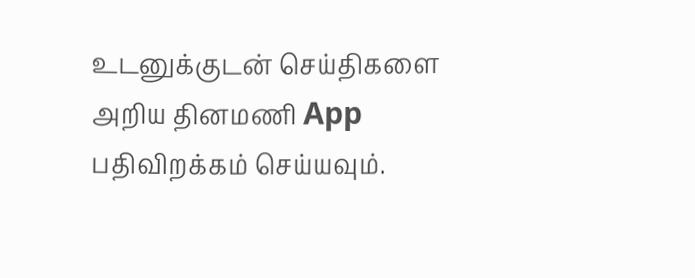உடனுக்குடன் செய்திகளை அறிய தினமணி App பதிவிறக்கம் செய்யவும்.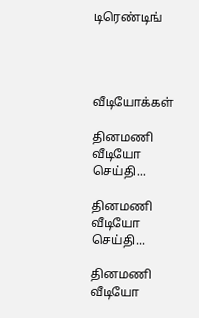டிரெண்டிங்




வீடியோக்கள்

தினமணி வீடியோ செய்தி...

தினமணி வீடியோ செய்தி...

தினமணி வீடியோ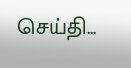செய்தி...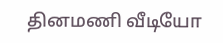தினமணி வீடியோ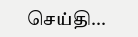செய்தி...